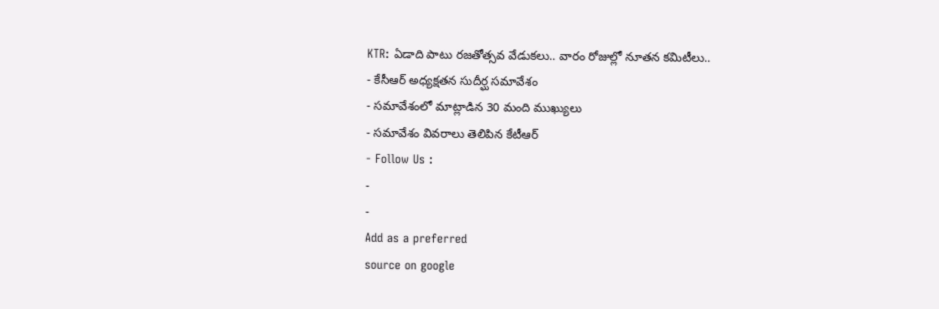KTR: ఏడాది పాటు రజతోత్సవ వేడుకలు.. వారం రోజుల్లో నూతన కమిటీలు..
- కేసీఆర్ అధ్యక్షతన సుదీర్ఘ సమావేశం
- సమావేశంలో మాట్లాడిన 30 మంది ముఖ్యులు
- సమావేశం వివరాలు తెలిపిన కేటీఆర్
- Follow Us :
-
-
Add as a preferred
source on google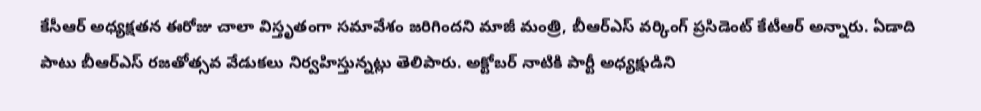కేసీఆర్ అధ్యక్షతన ఈరోజు చాలా విస్తృతంగా సమావేశం జరిగిందని మాజీ మంత్రి, బీఆర్ఎస్ వర్కింగ్ ప్రసిడెంట్ కేటీఆర్ అన్నారు. ఏడాది పాటు బీఆర్ఎస్ రజతోత్సవ వేడుకలు నిర్వహిస్తున్నట్లు తెలిపారు. అక్టోబర్ నాటికి పార్టీ అధ్యక్షుడిని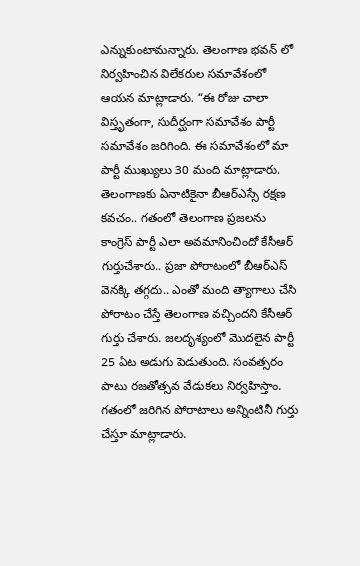ఎన్నుకుంటామన్నారు. తెలంగాణ భవన్ లో నిర్వహించిన విలేకరుల సమావేశంలో ఆయన మాట్లాడారు. “ఈ రోజు చాలా విస్తృతంగా, సుదీర్ఘంగా సమావేశం పార్టీ సమావేశం జరిగింది. ఈ సమావేశంలో మా పార్టీ ముఖ్యులు 30 మంది మాట్లాడారు. తెలంగాణకు ఏనాటికైనా బీఆర్ఎస్సే రక్షణ కవచం.. గతంలో తెలంగాణ ప్రజలను కాంగ్రెస్ పార్టీ ఎలా అవమానించిందో కేసీఆర్ గుర్తుచేశారు.. ప్రజా పోరాటంలో బీఆర్ఎస్ వెనక్కి తగ్గదు.. ఎంతో మంది త్యాగాలు చేసి పోరాటం చేస్తే తెలంగాణ వచ్చిందని కేసీఆర్ గుర్తు చేశారు. జలదృశ్యంలో మొదలైన పార్టీ 25 ఏట అడుగు పెడుతుంది. సంవత్సరం పాటు రజతోత్సవ వేడుకలు నిర్వహిస్తాం. గతంలో జరిగిన పోరాటాలు అన్నింటినీ గుర్తు చేస్తూ మాట్లాడారు.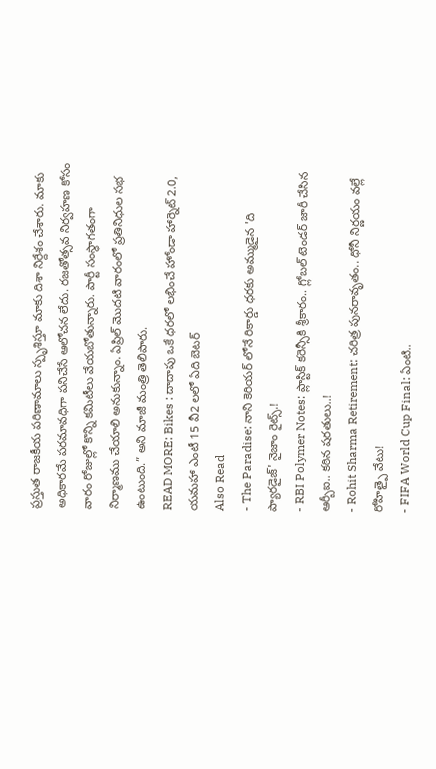ప్రస్తుత రాజకీయ పరిణామాలు స్పృశిస్తూ మాకు దిశా నిర్దేశం చేశారు. మాకు అధికారమే పరమావధిగా పనిచేసే ఆలోచన లేదు. రజతోత్సవ నిర్వహణ కోసం వారం రోజుల్లో కొన్ని కమిటీలు వేయబోతున్నారు. పార్టీ సంస్థాగతంగా నిర్మాణము చేయాలి అనుకున్నాం. ఏప్రిల్ మొదటి వారంలో ప్రతినిధుల సభ ఉంటుంది.” అని మాజీ మంత్రి తెలిపారు.
READ MORE: Bikes : దాదాపు ఒకే ధరలో లభించే హోండా హార్నెట్ 2.0, యమహా ఎంటీ 15 వీ2 లలో ఏది బెటర్
Also Read
- The Paradise: నాని కెరియర్ లోనే రికార్డు ధరకు అమ్ముడైన 'ది ప్యారడైజ్' నైజాం రైట్స్.!
- RBI Polymer Notes: ప్లాస్టిక్ కరెన్సీకి శ్రీకారం.. గ్లోబల్ టెండర్ జారీ చేసిన ఆర్బీఐ.. కఠిన షరతులు..!
- Rohit Sharma Retirement: చరిత్ర పునరావృతం.. ధోనీ నిర్ణయం వల్లే రోహిత్పై వేటు!
- FIFA World Cup Final: ఏంటి..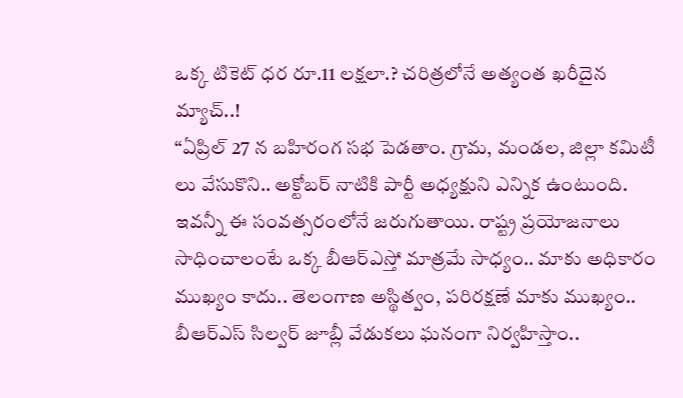ఒక్క టికెట్ ధర రూ.11 లక్షలా.? చరిత్రలోనే అత్యంత ఖరీదైన మ్యాచ్..!
“ఏప్రిల్ 27 న బహిరంగ సభ పెడతాం. గ్రామ, మండల, జిల్లా కమిటీ లు వేసుకొని.. అక్టోబర్ నాటికి పార్టీ అధ్యక్షుని ఎన్నిక ఉంటుంది. ఇవన్నీ ఈ సంవత్సరంలోనే జరుగుతాయి. రాష్ట్ర ప్రయోజనాలు సాధించాలంటే ఒక్క బీఆర్ఎస్తో మాత్రమే సాధ్యం.. మాకు అధికారం ముఖ్యం కాదు.. తెలంగాణ అస్థిత్వం, పరిరక్షణే మాకు ముఖ్యం.. బీఆర్ఎస్ సిల్వర్ జూబ్లీ వేడుకలు ఘనంగా నిర్వహిస్తాం..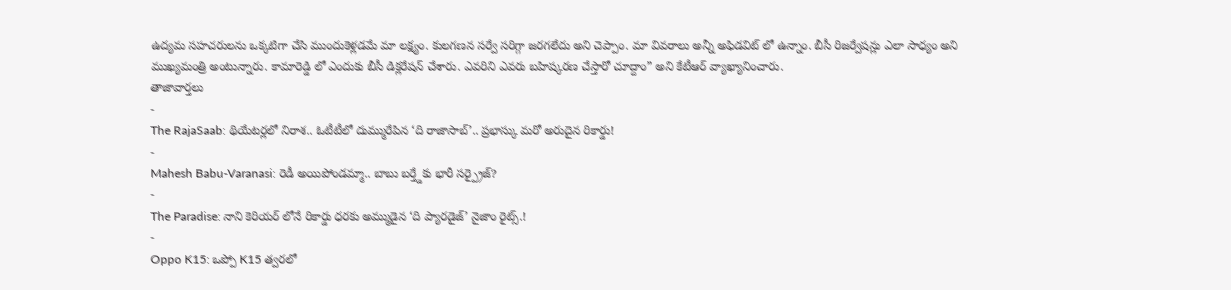ఉద్యమ సహచరులను ఒక్కటిగా చేసి ముందుకెళ్లడమే మా లక్ష్యం. కులగణన సర్వే సరిగ్గా జరగలేదు అని చెప్పాం. మా వివరాలు అన్నీ అఫిడవిట్ లో ఉన్నాం. బీసీ రిజర్వేషన్లు ఎలా సాధ్యం అని ముఖ్యమంత్రి అంటున్నారు. కామారెడ్డి లో ఎందుకు బీసీ డిక్లరేషన్ చేశారు. ఎవరిని ఎవరు బహిష్కరణ చేస్తారో చూద్దాం” అని కేటీఆర్ వ్యాఖ్యానించారు.
తాజావార్తలు
-
The RajaSaab: థియేటర్లలో నిరాశ.. ఓటీటీలో దుమ్మురేపిన ‘ది రాజాసాబ్’.. ప్రభాస్కు మరో అరుదైన రికార్డు!
-
Mahesh Babu-Varanasi: రెడీ అయిపోండమ్మా.. బాబు బర్త్డేకు భారీ సర్ప్రైజ్?
-
The Paradise: నాని కెరియర్ లోనే రికార్డు ధరకు అమ్ముడైన ‘ది ప్యారడైజ్’ నైజాం రైట్స్.!
-
Oppo K15: ఒప్పో K15 త్వరలో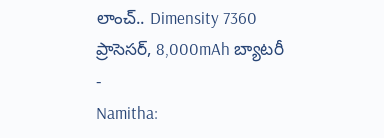లాంచ్.. Dimensity 7360 ప్రాసెసర్, 8,000mAh బ్యాటరీ
-
Namitha: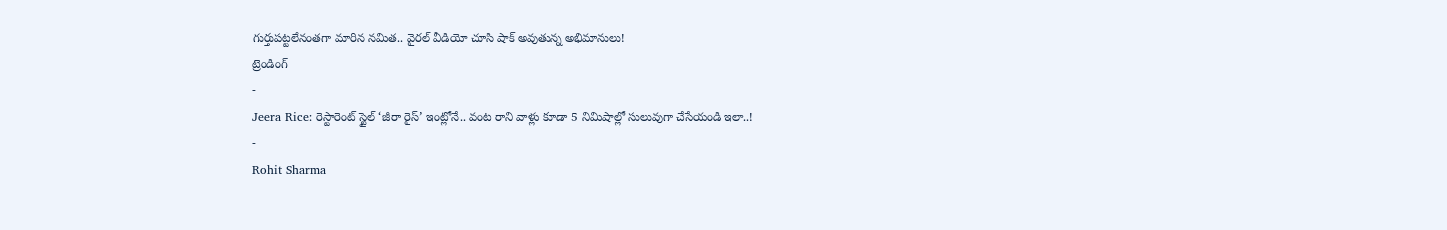గుర్తుపట్టలేనంతగా మారిన నమిత.. వైరల్ వీడియో చూసి షాక్ అవుతున్న అభిమానులు!
ట్రెండింగ్
-
Jeera Rice: రెస్టారెంట్ స్టైల్ ‘జీరా రైస్’ ఇంట్లోనే.. వంట రాని వాళ్లు కూడా 5 నిమిషాల్లో సులువుగా చేసేయండి ఇలా..!
-
Rohit Sharma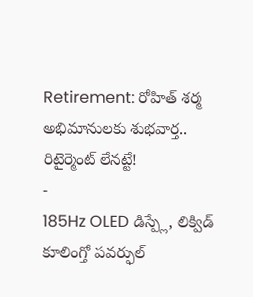Retirement: రోహిత్ శర్మ అభిమానులకు శుభవార్త.. రిటైర్మెంట్ లేనట్టే!
-
185Hz OLED డిస్ప్లే, లిక్విడ్ కూలింగ్తో పవర్ఫుల్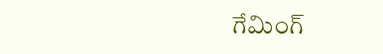గేమింగ్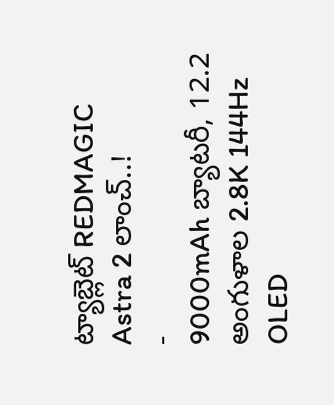ట్యాబ్లెట్ REDMAGIC Astra 2 లాంచ్..!
-
9000mAh బ్యాటరీ, 12.2 అంగుళాల 2.8K 144Hz OLED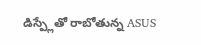డిస్ప్లేతో రాబోతున్న ASUS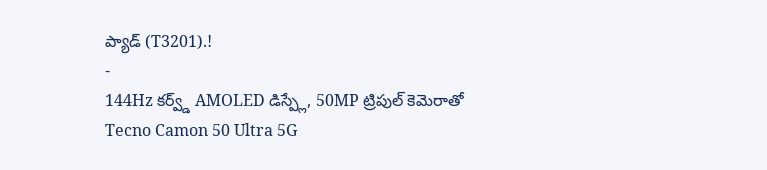ప్యాడ్ (T3201).!
-
144Hz కర్వ్డ్ AMOLED డిస్ప్లే, 50MP ట్రిపుల్ కెమెరాతో Tecno Camon 50 Ultra 5G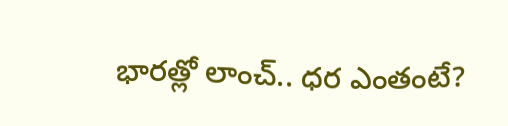భారత్లో లాంచ్.. ధర ఎంతంటే?